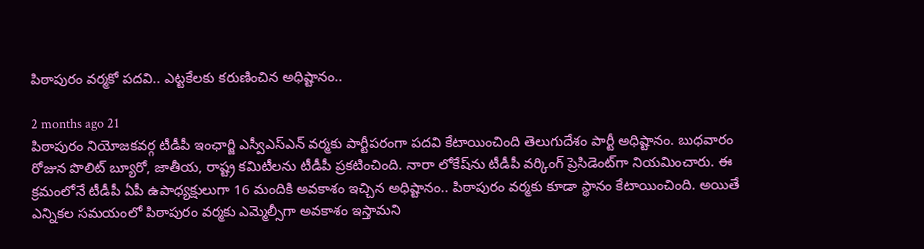పిఠాపురం వర్మకో పదవి.. ఎట్టకేలకు కరుణించిన అధిష్టానం..

2 months ago 21
పిఠాపురం నియోజకవర్గ టీడీపీ ఇంఛార్జి ఎస్వీఎస్ఎన్ వర్మకు పార్టీపరంగా పదవి కేటాయించింది తెలుగుదేశం పార్టీ అధిష్టానం. బుధవారం రోజున పొలిట్ బ్యూరో, జాతీయ, రాష్ట్ర కమిటీలను టీడీపీ ప్రకటించింది. నారా లోకేష్‌ను టీడీపీ వర్కింగ్ ప్రెసిడెంట్‌గా నియమించారు. ఈ క్రమంలోనే టీడీపీ ఏపీ ఉపాధ్యక్షులుగా 16 మందికి అవకాశం ఇచ్చిన అధిష్టానం.. పిఠాపురం వర్మకు కూడా స్థానం కేటాయించింది. అయితే ఎన్నికల సమయంలో పిఠాపురం వర్మకు ఎమ్మెల్సీగా అవకాశం ఇస్తామని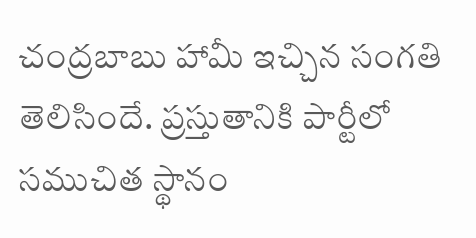చంద్రబాబు హామీ ఇచ్చిన సంగతి తెలిసిందే. ప్రస్తుతానికి పార్టీలో సముచిత స్థానం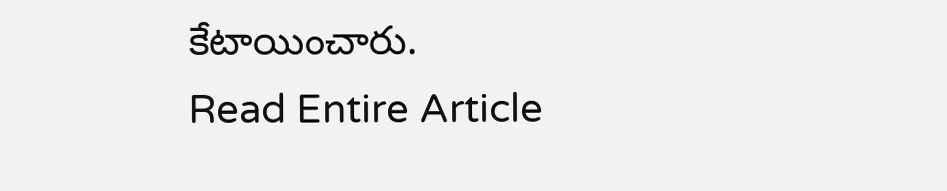కేటాయించారు.
Read Entire Article